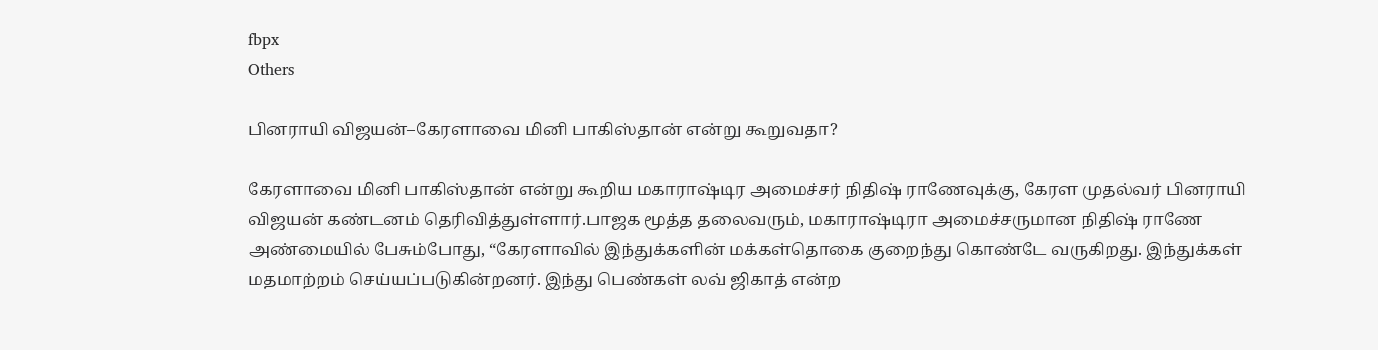fbpx
Others

பினராயி விஜயன்–கேரளாவை மினி பாகிஸ்தான் என்று கூறுவதா?

கேரளாவை மினி பாகிஸ்தான் என்று கூறிய மகாராஷ்டிர அமைச்சர் நிதிஷ் ராணேவுக்கு, கேரள முதல்வர் பினராயி விஜயன் கண்டனம் தெரிவித்துள்ளார்.பாஜக மூத்த தலைவரும், மகாராஷ்டிரா அமைச்சருமான நிதிஷ் ராணே அண்மையில் பேசும்போது, “கேரளாவில் இந்துக்களின் மக்கள்தொகை குறைந்து கொண்டே வருகிறது. இந்துக்கள் மதமாற்றம் செய்யப்படுகின்றனர். இந்து பெண்கள் லவ் ஜிகாத் என்ற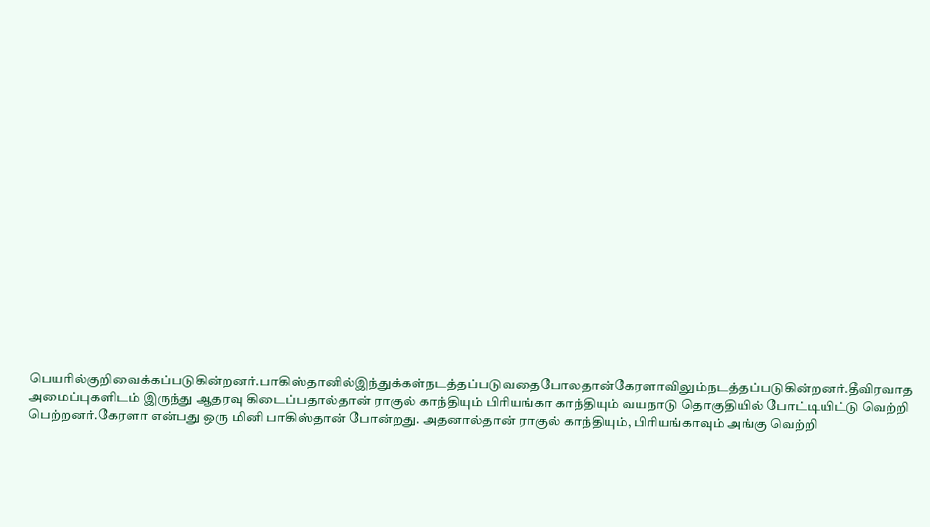பெயரில்குறிவைக்கப்படுகின்றனர்.பாகிஸ்தானில்இந்துக்கள்நடத்தப்படுவதைபோலதான்கேரளாவிலும்நடத்தப்படுகின்றனர்.தீவிரவாத அமைப்புகளிடம் இருந்து ஆதரவு கிடைப்பதால்தான் ராகுல் காந்தியும் பிரியங்கா காந்தியும் வயநாடு தொகுதியில் போட்டியிட்டு வெற்றி பெற்றனர்.கேரளா என்பது ஒரு மினி பாகிஸ்தான் போன்றது. அதனால்தான் ராகுல் காந்தியும், பிரியங்காவும் அங்கு வெற்றி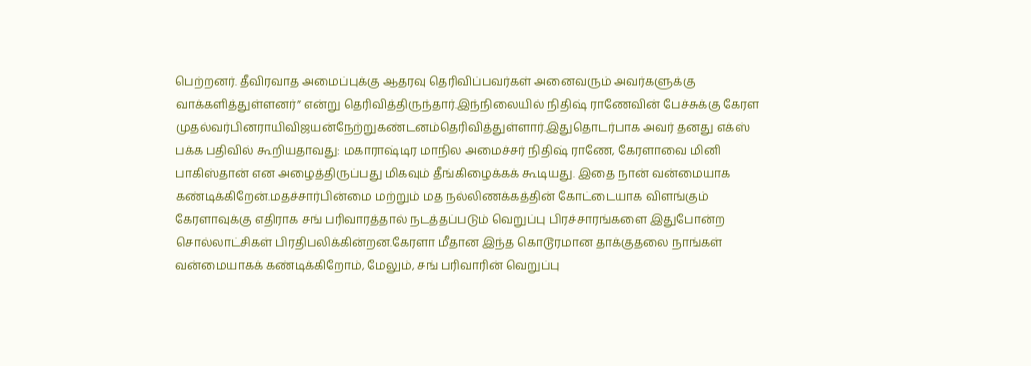பெற்றனர். தீவிரவாத அமைப்புக்கு ஆதரவு தெரிவிப்பவர்கள் அனைவரும் அவர்களுக்கு வாக்களித்துள்ளனர்” என்று தெரிவித்திருந்தார்.இந்நிலையில் நிதிஷ் ராணேவின் பேச்சுக்கு கேரள முதல்வர்பினராயிவிஜயன்நேற்றுகண்டனம்தெரிவித்துள்ளார்.இதுதொடர்பாக அவர் தனது எக்ஸ் பக்க பதிவில் கூறியதாவது: மகாராஷ்டிர மாநில அமைச்சர் நிதிஷ் ராணே, கேரளாவை மினி பாகிஸ்தான் என அழைத்திருப்பது மிகவும் தீங்கிழைக்கக் கூடியது. இதை நான் வன்மையாக கண்டிக்கிறேன்.மதச்சார்பின்மை மற்றும் மத நல்லிணக்கத்தின் கோட்டையாக விளங்கும் கேரளாவுக்கு எதிராக சங் பரிவாரத்தால் நடத்தப்படும் வெறுப்பு பிரச்சாரங்களை இதுபோன்ற சொல்லாட்சிகள் பிரதிபலிக்கின்றன.கேரளா மீதான இந்த கொடூரமான தாக்குதலை நாங்கள் வன்மையாகக் கண்டிக்கிறோம், மேலும், சங் பரிவாரின் வெறுப்பு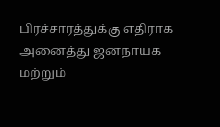பிரச்சாரத்துக்கு எதிராக அனைத்து ஜனநாயக மற்றும்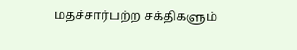மதச்சார்பற்ற சக்திகளும்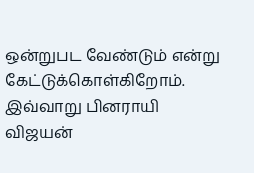ஒன்றுபட வேண்டும் என்று கேட்டுக்கொள்கிறோம். இவ்வாறு பினராயி விஜயன்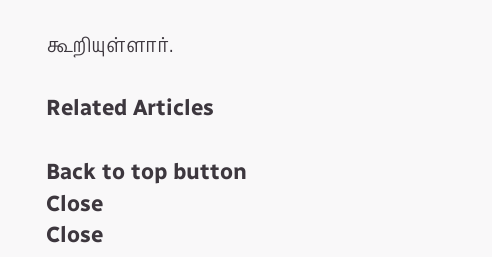கூறியுள்ளார்.

Related Articles

Back to top button
Close
Close